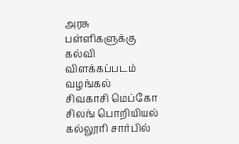அரசு பள்ளிகளுக்கு கல்வி விளக்கப்படம் வழங்கல்
சிவகாசி மெப்கோ சிலங் பொறியியல் கல்லூரி சார்பில்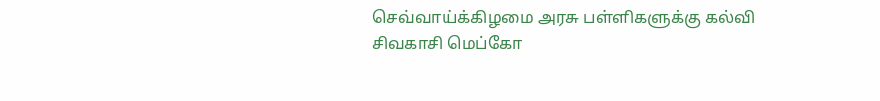செவ்வாய்க்கிழமை அரசு பள்ளிகளுக்கு கல்வி
சிவகாசி மெப்கோ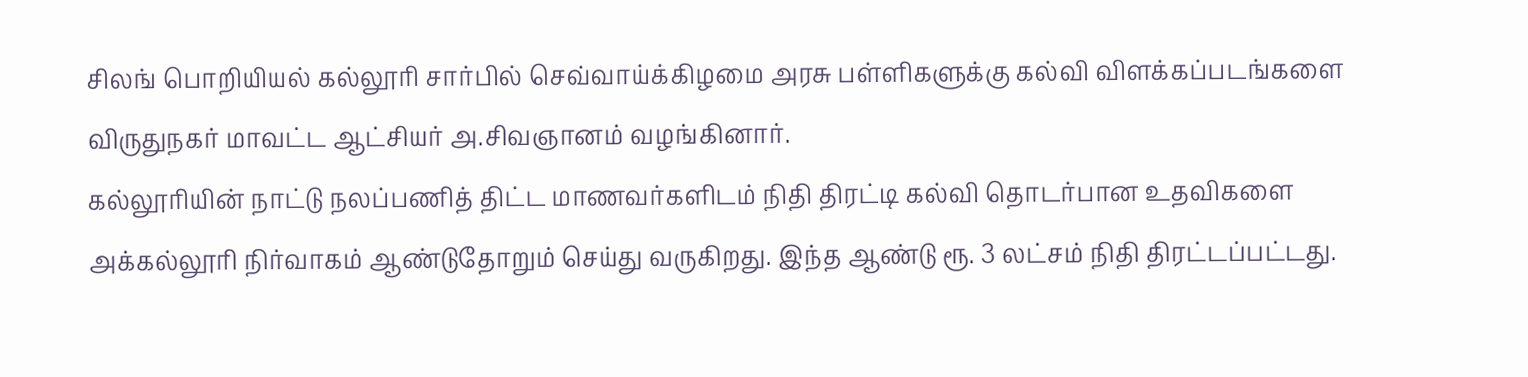சிலங் பொறியியல் கல்லூரி சார்பில் செவ்வாய்க்கிழமை அரசு பள்ளிகளுக்கு கல்வி விளக்கப்படங்களை விருதுநகர் மாவட்ட ஆட்சியர் அ.சிவஞானம் வழங்கினார்.
கல்லூரியின் நாட்டு நலப்பணித் திட்ட மாணவர்களிடம் நிதி திரட்டி கல்வி தொடர்பான உதவிகளை அக்கல்லூரி நிர்வாகம் ஆண்டுதோறும் செய்து வருகிறது. இந்த ஆண்டு ரூ. 3 லட்சம் நிதி திரட்டப்பட்டது.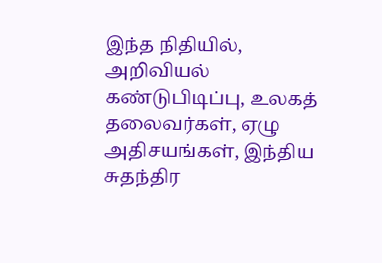இந்த நிதியில், அறிவியல் கண்டுபிடிப்பு, உலகத் தலைவர்கள், ஏழு அதிசயங்கள், இந்திய சுதந்திர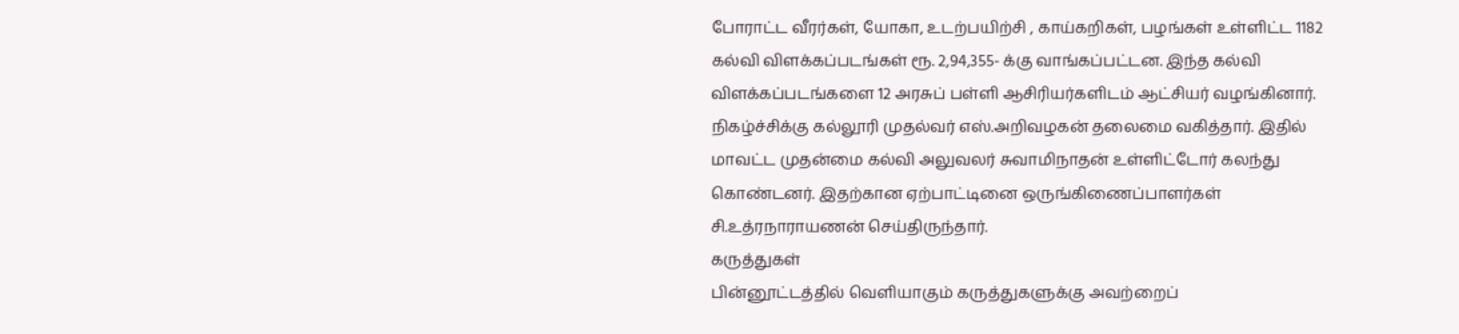போராட்ட வீரர்கள், யோகா, உடற்பயிற்சி , காய்கறிகள், பழங்கள் உள்ளிட்ட 1182 கல்வி விளக்கப்படங்கள் ரூ. 2,94,355- க்கு வாங்கப்பட்டன. இந்த கல்வி விளக்கப்படங்களை 12 அரசுப் பள்ளி ஆசிரியர்களிடம் ஆட்சியர் வழங்கினார். நிகழ்ச்சிக்கு கல்லூரி முதல்வர் எஸ்.அறிவழகன் தலைமை வகித்தார். இதில் மாவட்ட முதன்மை கல்வி அலுவலர் சுவாமிநாதன் உள்ளிட்டோர் கலந்து கொண்டனர். இதற்கான ஏற்பாட்டினை ஒருங்கிணைப்பாளர்கள் சி.உத்ரநாராயணன் செய்திருந்தார்.
கருத்துகள்
பின்னூட்டத்தில் வெளியாகும் கருத்துகளுக்கு அவற்றைப்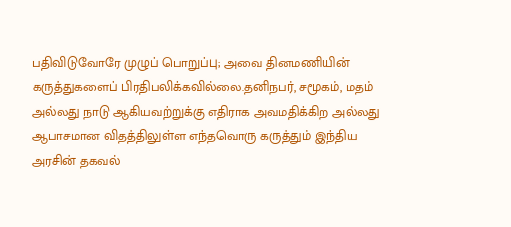பதிவிடுவோரே முழுப் பொறுப்பு; அவை தினமணியின் கருத்துகளைப் பிரதிபலிக்கவில்லை.தனிநபர், சமூகம், மதம் அல்லது நாடு ஆகியவற்றுக்கு எதிராக அவமதிக்கிற அல்லது ஆபாசமான விதத்திலுள்ள எந்தவொரு கருத்தும் இந்திய அரசின் தகவல்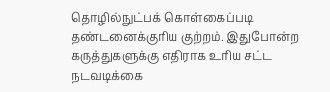தொழில்நுட்பக் கொள்கைப்படி தண்டனைக்குரிய குற்றம். இதுபோன்ற கருத்துகளுக்கு எதிராக உரிய சட்ட நடவடிக்கை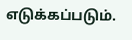எடுக்கப்படும்.